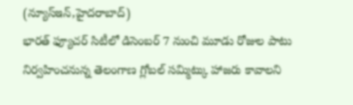(న్యూస్ఇన్,హైదరాబాద్)
భారత్ ఫ్యూచర్ సిటీలో డిసెంబర్ 7 నుంచి మూడు రోజుల పాటు నిర్వహించనున్న తెలంగాణ గ్లోబల్ సమ్మిట్కు హాజరు కావాలని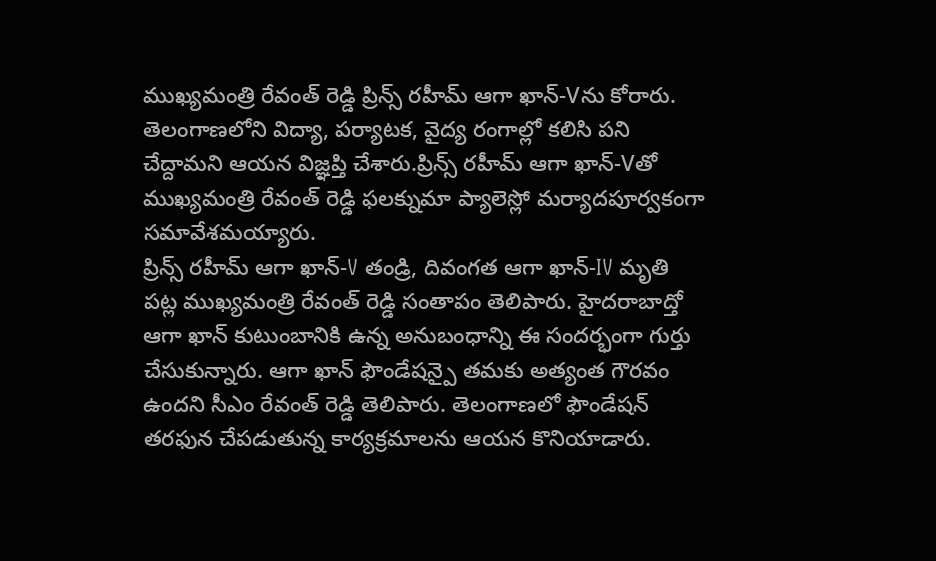ముఖ్యమంత్రి రేవంత్ రెడ్డి ప్రిన్స్ రహీమ్ ఆగా ఖాన్-Vను కోరారు. తెలంగాణలోని విద్యా, పర్యాటక, వైద్య రంగాల్లో కలిసి పని చేద్దామని ఆయన విజ్ఞప్తి చేశారు.ప్రిన్స్ రహీమ్ ఆగా ఖాన్-Vతో ముఖ్యమంత్రి రేవంత్ రెడ్డి ఫలక్నుమా ప్యాలెస్లో మర్యాదపూర్వకంగా సమావేశమయ్యారు.
ప్రిన్స్ రహీమ్ ఆగా ఖాన్-V తండ్రి, దివంగత ఆగా ఖాన్-IV మృతి పట్ల ముఖ్యమంత్రి రేవంత్ రెడ్డి సంతాపం తెలిపారు. హైదరాబాద్తో ఆగా ఖాన్ కుటుంబానికి ఉన్న అనుబంధాన్ని ఈ సందర్భంగా గుర్తు చేసుకున్నారు. ఆగా ఖాన్ ఫౌండేషన్పై తమకు అత్యంత గౌరవం ఉందని సీఎం రేవంత్ రెడ్డి తెలిపారు. తెలంగాణలో ఫౌండేషన్ తరఫున చేపడుతున్న కార్యక్రమాలను ఆయన కొనియాడారు.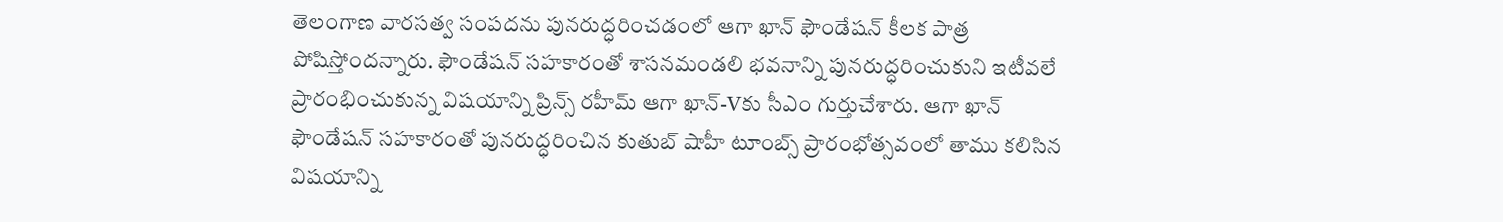తెలంగాణ వారసత్వ సంపదను పునరుద్ధరించడంలో ఆగా ఖాన్ ఫౌండేషన్ కీలక పాత్ర పోషిస్తోందన్నారు. ఫౌండేషన్ సహకారంతో శాసనమండలి భవనాన్ని పునరుద్ధరించుకుని ఇటీవలే ప్రారంభించుకున్న విషయాన్ని ప్రిన్స్ రహీమ్ ఆగా ఖాన్-Vకు సీఎం గుర్తుచేశారు. ఆగా ఖాన్ ఫౌండేషన్ సహకారంతో పునరుద్ధరించిన కుతుబ్ షాహీ టూంబ్స్ ప్రారంభోత్సవంలో తాము కలిసిన విషయాన్ని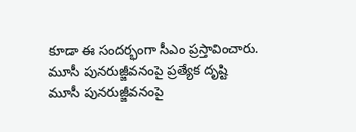కూడా ఈ సందర్భంగా సీఎం ప్రస్తావించారు.
మూసీ పునరుజ్జీవనంపై ప్రత్యేక దృష్టి
మూసీ పునరుజ్జీవనంపై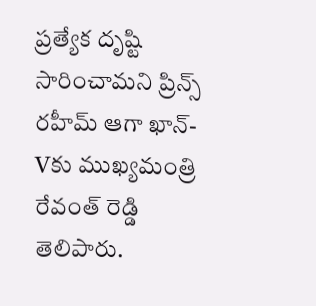ప్రత్యేక దృష్టి సారించామని ప్రిన్స్ రహీమ్ ఆగా ఖాన్-Vకు ముఖ్యమంత్రి రేవంత్ రెడ్డి తెలిపారు.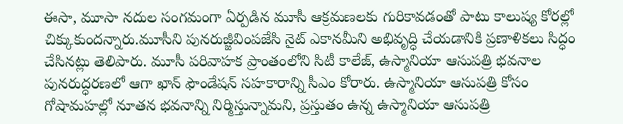ఈసా, మూసా నదుల సంగమంగా ఏర్పడిన మూసీ ఆక్రమణలకు గురికావడంతో పాటు కాలుష్య కోరల్లో చిక్కుకుందన్నారు.మూసీని పునరుజ్జీవింపజేసి నైట్ ఎకానమీని అభివృద్ధి చేయడానికి ప్రణాళికలు సిద్ధం చేసినట్లు తెలిపారు. మూసీ పరివాహక ప్రాంతంలోని సిటీ కాలేజ్, ఉస్మానియా ఆసుపత్రి భవనాల పునరుద్ధరణలో ఆగా ఖాన్ ఫౌండేషన్ సహకారాన్ని సీఎం కోరారు. ఉస్మానియా ఆసుపత్రి కోసం గోషామహల్లో నూతన భవనాన్ని నిర్మిస్తున్నామని, ప్రస్తుతం ఉన్న ఉస్మానియా ఆసుపత్రి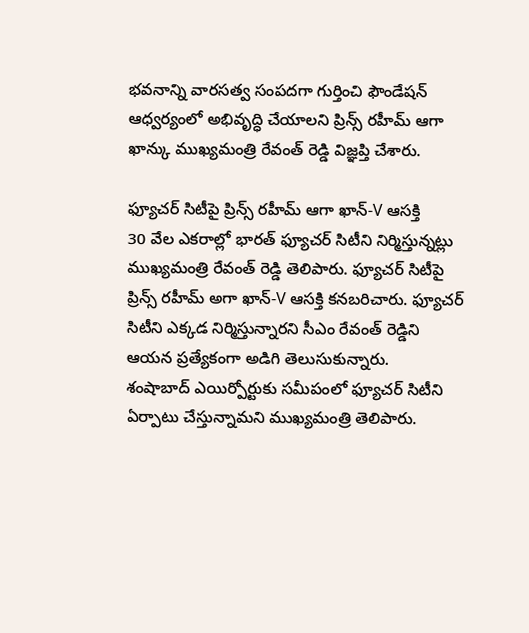భవనాన్ని వారసత్వ సంపదగా గుర్తించి ఫౌండేషన్ ఆధ్వర్యంలో అభివృద్ధి చేయాలని ప్రిన్స్ రహీమ్ ఆగా ఖాన్కు ముఖ్యమంత్రి రేవంత్ రెడ్డి విజ్ఞప్తి చేశారు.

ఫ్యూచర్ సిటీపై ప్రిన్స్ రహీమ్ ఆగా ఖాన్-V ఆసక్తి
30 వేల ఎకరాల్లో భారత్ ఫ్యూచర్ సిటీని నిర్మిస్తున్నట్లు ముఖ్యమంత్రి రేవంత్ రెడ్డి తెలిపారు. ఫ్యూచర్ సిటీపై ప్రిన్స్ రహీమ్ అగా ఖాన్-V ఆసక్తి కనబరిచారు. ఫ్యూచర్ సిటీని ఎక్కడ నిర్మిస్తున్నారని సీఎం రేవంత్ రెడ్డిని ఆయన ప్రత్యేకంగా అడిగి తెలుసుకున్నారు.
శంషాబాద్ ఎయిర్పోర్టుకు సమీపంలో ఫ్యూచర్ సిటీని ఏర్పాటు చేస్తున్నామని ముఖ్యమంత్రి తెలిపారు.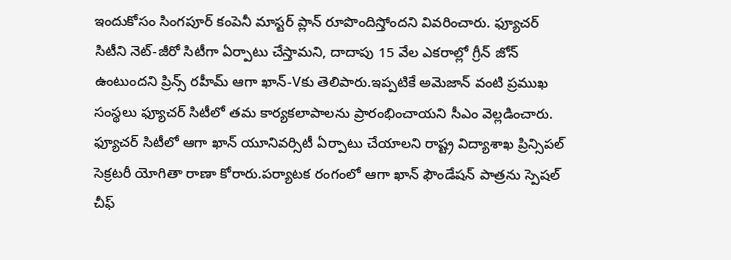ఇందుకోసం సింగపూర్ కంపెనీ మాస్టర్ ప్లాన్ రూపొందిస్తోందని వివరించారు. ఫ్యూచర్ సిటీని నెట్-జీరో సిటీగా ఏర్పాటు చేస్తామని, దాదాపు 15 వేల ఎకరాల్లో గ్రీన్ జోన్ ఉంటుందని ప్రిన్స్ రహీమ్ ఆగా ఖాన్-Vకు తెలిపారు.ఇప్పటికే అమెజాన్ వంటి ప్రముఖ సంస్థలు ఫ్యూచర్ సిటీలో తమ కార్యకలాపాలను ప్రారంభించాయని సీఎం వెల్లడించారు.
ఫ్యూచర్ సిటీలో ఆగా ఖాన్ యూనివర్సిటీ ఏర్పాటు చేయాలని రాష్ట్ర విద్యాశాఖ ప్రిన్సిపల్ సెక్రటరీ యోగితా రాణా కోరారు.పర్యాటక రంగంలో ఆగా ఖాన్ ఫౌండేషన్ పాత్రను స్పెషల్ చీఫ్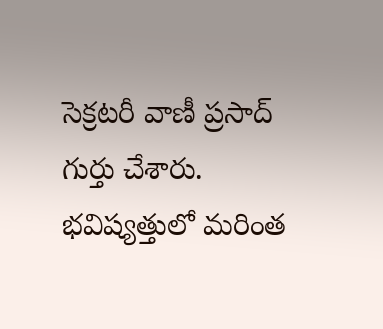సెక్రటరీ వాణీ ప్రసాద్ గుర్తు చేశారు. భవిష్యత్తులో మరింత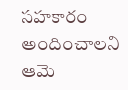సహకారం అందించాలని ఆమె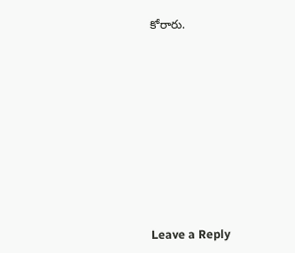కోరారు.












Leave a Reply